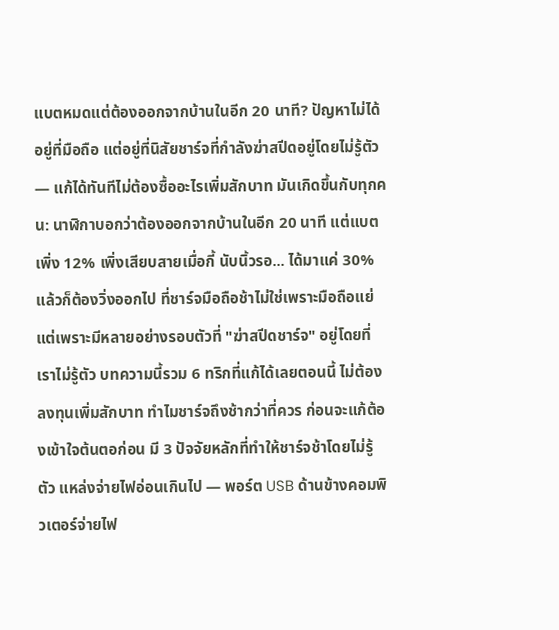แบตหมดแต่ต้องออกจากบ้านในอีก 20 นาที? ปัญหาไม่ได้อยู่ที่มือถือ แต่อยู่ที่นิสัยชาร์จที่กำลังฆ่าสปีดอยู่โดยไม่รู้ตัว — แก้ได้ทันทีไม่ต้องซื้ออะไรเพิ่มสักบาท มันเกิดขึ้นกับทุกคน: นาฬิกาบอกว่าต้องออกจากบ้านในอีก 20 นาที แต่แบตเพิ่ง 12% เพิ่งเสียบสายเมื่อกี้ นับนิ้วรอ... ได้มาแค่ 30% แล้วก็ต้องวิ่งออกไป ที่ชาร์จมือถือช้าไม่ใช่เพราะมือถือแย่ แต่เพราะมีหลายอย่างรอบตัวที่ "ฆ่าสปีดชาร์จ" อยู่โดยที่เราไม่รู้ตัว บทความนี้รวม 6 ทริกที่แก้ได้เลยตอนนี้ ไม่ต้องลงทุนเพิ่มสักบาท ทำไมชาร์จถึงช้ากว่าที่ควร ก่อนจะแก้ต้องเข้าใจต้นตอก่อน มี 3 ปัจจัยหลักที่ทำให้ชาร์จช้าโดยไม่รู้ตัว แหล่งจ่ายไฟอ่อนเกินไป — พอร์ต USB ด้านข้างคอมพิวเตอร์จ่ายไฟ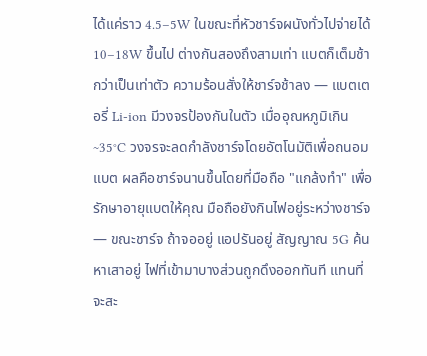ได้แค่ราว 4.5–5W ในขณะที่หัวชาร์จผนังทั่วไปจ่ายได้ 10–18W ขึ้นไป ต่างกันสองถึงสามเท่า แบตก็เต็มช้ากว่าเป็นเท่าตัว ความร้อนสั่งให้ชาร์จช้าลง — แบตเตอรี่ Li-ion มีวงจรป้องกันในตัว เมื่ออุณหภูมิเกิน ~35°C วงจรจะลดกำลังชาร์จโดยอัตโนมัติเพื่อถนอมแบต ผลคือชาร์จนานขึ้นโดยที่มือถือ "แกล้งทำ" เพื่อรักษาอายุแบตให้คุณ มือถือยังกินไฟอยู่ระหว่างชาร์จ — ขณะชาร์จ ถ้าจออยู่ แอปรันอยู่ สัญญาณ 5G ค้นหาเสาอยู่ ไฟที่เข้ามาบางส่วนถูกดึงออกทันที แทนที่จะสะ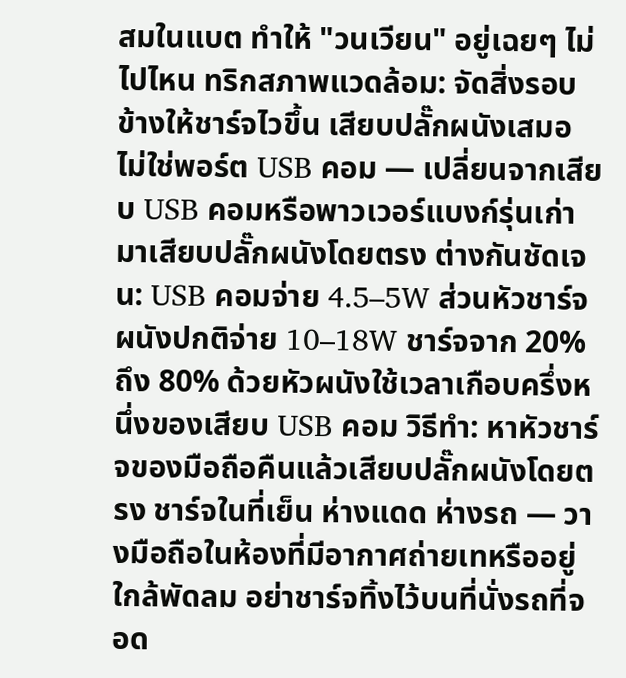สมในแบต ทำให้ "วนเวียน" อยู่เฉยๆ ไม่ไปไหน ทริกสภาพแวดล้อม: จัดสิ่งรอบข้างให้ชาร์จไวขึ้น เสียบปลั๊กผนังเสมอ ไม่ใช่พอร์ต USB คอม — เปลี่ยนจากเสียบ USB คอมหรือพาวเวอร์แบงก์รุ่นเก่ามาเสียบปลั๊กผนังโดยตรง ต่างกันชัดเจน: USB คอมจ่าย 4.5–5W ส่วนหัวชาร์จผนังปกติจ่าย 10–18W ชาร์จจาก 20% ถึง 80% ด้วยหัวผนังใช้เวลาเกือบครึ่งหนึ่งของเสียบ USB คอม วิธีทำ: หาหัวชาร์จของมือถือคืนแล้วเสียบปลั๊กผนังโดยตรง ชาร์จในที่เย็น ห่างแดด ห่างรถ — วางมือถือในห้องที่มีอากาศถ่ายเทหรืออยู่ใกล้พัดลม อย่าชาร์จทิ้งไว้บนที่นั่งรถที่จอด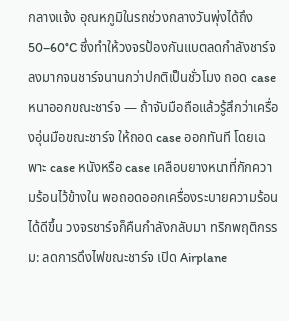กลางแจ้ง อุณหภูมิในรถช่วงกลางวันพุ่งได้ถึง 50–60°C ซึ่งทำให้วงจรป้องกันแบตลดกำลังชาร์จลงมากจนชาร์จนานกว่าปกติเป็นชั่วโมง ถอด case หนาออกขณะชาร์จ — ถ้าจับมือถือแล้วรู้สึกว่าเครื่องอุ่นมือขณะชาร์จ ให้ถอด case ออกทันที โดยเฉพาะ case หนังหรือ case เคลือบยางหนาที่กักความร้อนไว้ข้างใน พอถอดออกเครื่องระบายความร้อนได้ดีขึ้น วงจรชาร์จก็คืนกำลังกลับมา ทริกพฤติกรรม: ลดการดึงไฟขณะชาร์จ เปิด Airplane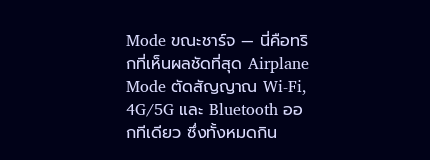Mode ขณะชาร์จ — นี่คือทริกที่เห็นผลชัดที่สุด Airplane Mode ตัดสัญญาณ Wi-Fi, 4G/5G และ Bluetooth ออกทีเดียว ซึ่งทั้งหมดกิน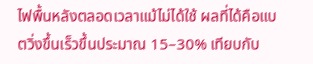ไฟพื้นหลังตลอดเวลาแม้ไม่ได้ใช้ ผลที่ได้คือแบตวิ่งขึ้นเร็วขึ้นประมาณ 15–30% เทียบกับ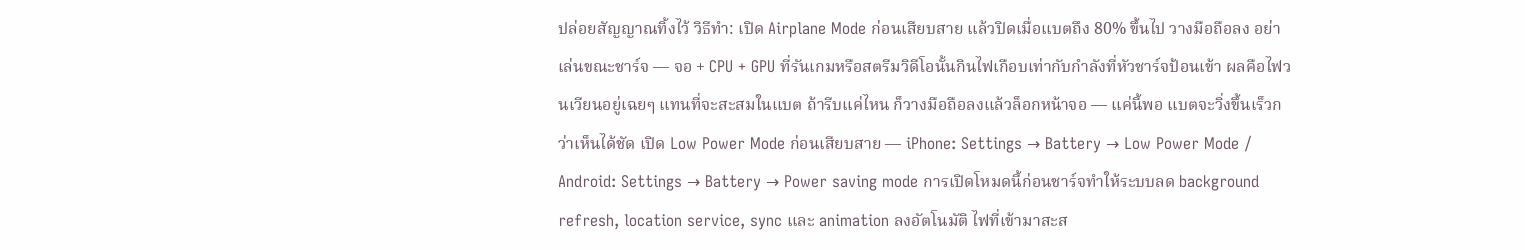ปล่อยสัญญาณทิ้งไว้ วิธีทำ: เปิด Airplane Mode ก่อนเสียบสาย แล้วปิดเมื่อแบตถึง 80% ขึ้นไป วางมือถือลง อย่าเล่นขณะชาร์จ — จอ + CPU + GPU ที่รันเกมหรือสตรีมวิดีโอนั้นกินไฟเกือบเท่ากับกำลังที่หัวชาร์จป้อนเข้า ผลคือไฟวนเวียนอยู่เฉยๆ แทนที่จะสะสมในแบต ถ้ารีบแค่ไหน ก็วางมือถือลงแล้วล็อกหน้าจอ — แค่นี้พอ แบตจะวิ่งขึ้นเร็วกว่าเห็นได้ชัด เปิด Low Power Mode ก่อนเสียบสาย — iPhone: Settings → Battery → Low Power Mode / Android: Settings → Battery → Power saving mode การเปิดโหมดนี้ก่อนชาร์จทำให้ระบบลด background refresh, location service, sync และ animation ลงอัตโนมัติ ไฟที่เข้ามาสะส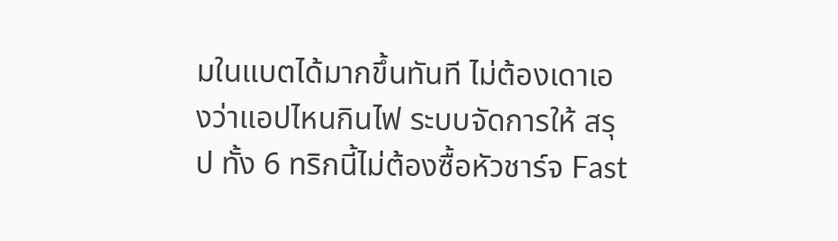มในแบตได้มากขึ้นทันที ไม่ต้องเดาเองว่าแอปไหนกินไฟ ระบบจัดการให้ สรุป ทั้ง 6 ทริกนี้ไม่ต้องซื้อหัวชาร์จ Fast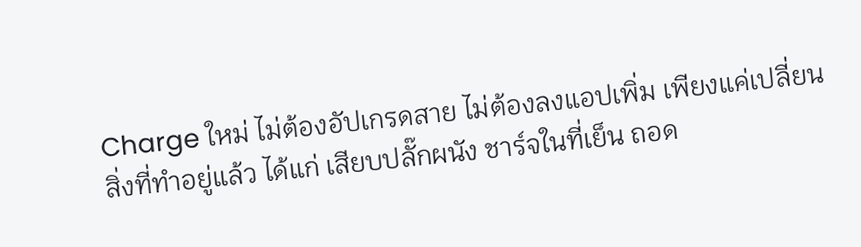Charge ใหม่ ไม่ต้องอัปเกรดสาย ไม่ต้องลงแอปเพิ่ม เพียงแค่เปลี่ยนสิ่งที่ทำอยู่แล้ว ได้แก่ เสียบปลั๊กผนัง ชาร์จในที่เย็น ถอด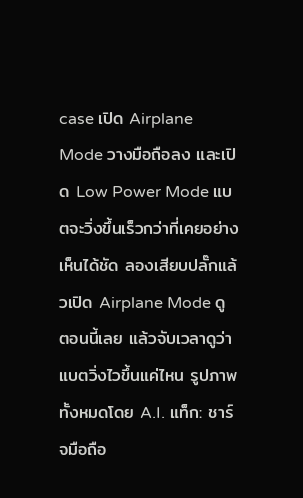case เปิด Airplane Mode วางมือถือลง และเปิด Low Power Mode แบตจะวิ่งขึ้นเร็วกว่าที่เคยอย่างเห็นได้ชัด ลองเสียบปลั๊กแล้วเปิด Airplane Mode ดูตอนนี้เลย แล้วจับเวลาดูว่าแบตวิ่งไวขึ้นแค่ไหน รูปภาพทั้งหมดโดย A.I. แท็ก: ชาร์จมือถือ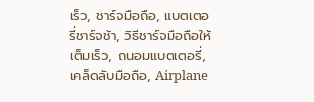เร็ว, ชาร์จมือถือ, แบตเตอรี่ชาร์จช้า, วิธีชาร์จมือถือให้เต็มเร็ว, ถนอมแบตเตอรี่, เคล็ดลับมือถือ, Airplane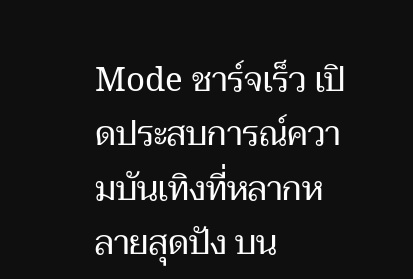Mode ชาร์จเร็ว เปิดประสบการณ์ความบันเทิงที่หลากหลายสุดปัง บน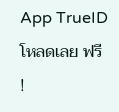App TrueID โหลดเลย ฟรี !